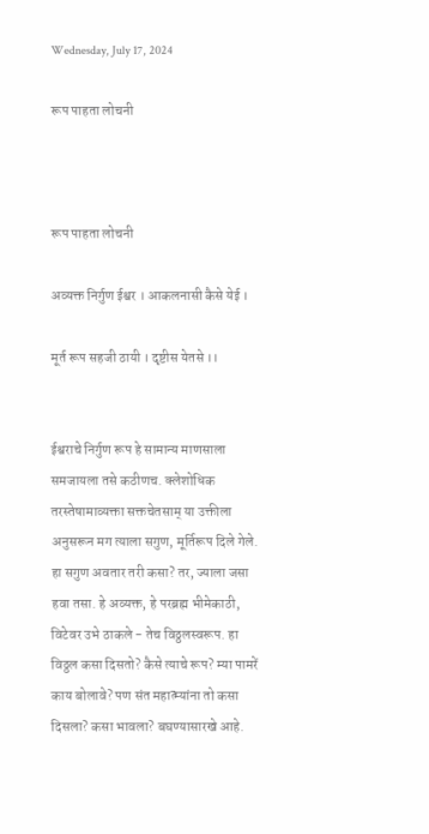Wednesday, July 17, 2024

रूप पाहता लोचनी



रूप पाहता लोचनी

अव्यक्त निर्गुण ईश्वर । आकलनासी कैसे येई ।

मूर्त रूप सहजी ठायी । दृष्टीस येतसे ।।


ईश्वराचे निर्गुण रूप हे सामान्य माणसाला समजायला तसे कठीणच. क्लेशोधिक तरस्तेषामाव्यक्ता सक्तचेतसाम् या उक्तीला अनुसरून मग त्याला सगुण, मूर्तिरूप दिले गेले. हा सगुण अवतार तरी कसा? तर, ज्याला जसा हवा तसा. हे अव्यक्त, हे परब्रह्म भीमेकाठी, विटेवर उभे ठाकले - तेच विठ्ठलस्वरूप. हा विठ्ठल कसा दिसतो? कैसे त्याचे रूप? म्या पामरें काय बोलावे? पण संत महात्म्यांना तो कसा दिसला? कसा भावला? बघण्यासारखे आहे.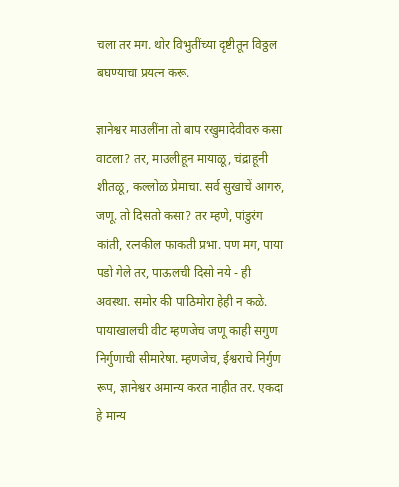चला तर मग. थोर विभुतींच्या दृष्टीतून विठ्ठल बघण्याचा प्रयत्न करू.

ज्ञानेश्वर माउलींना तो बाप रखुमादेवीवरु कसा वाटला? तर, माउलीहून मायाळू, चंद्राहूनी शीतळू, कल्लोळ प्रेमाचा. सर्व सुखाचें आगरु, जणू. तो दिसतो कसा? तर म्हणे, पांडुरंग कांती, रत्नकील फाकती प्रभा. पण मग, पाया पडो गेले तर, पाऊलची दिसो नये - ही अवस्था. समोर की पाठिमोरा हेही न कळे. पायाखालची वीट म्हणजेच जणू काही सगुण निर्गुणाची सीमारेषा. म्हणजेच, ईश्वराचे निर्गुण रूप, ज्ञानेश्वर अमान्य करत नाहीत तर. एकदा हे मान्य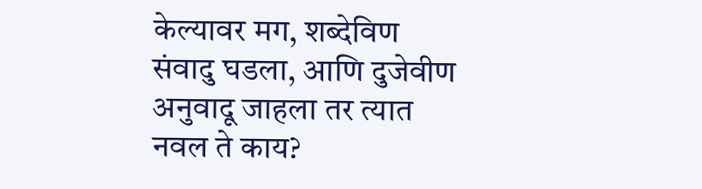केल्यावर मग, शब्देविण संवादु घडला, आणि दुजेवीण अनुवादू जाहला तर त्यात नवल ते काय?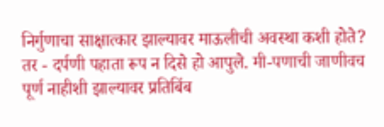निर्गुणाचा साक्षात्कार झाल्यावर माऊलीची अवस्था कशी होते? तर - दर्पणी पहाता रूप न दिसे हो आपुले. मी-पणाची जाणीवच पूर्ण नाहीशी झाल्यावर प्रतिबिंब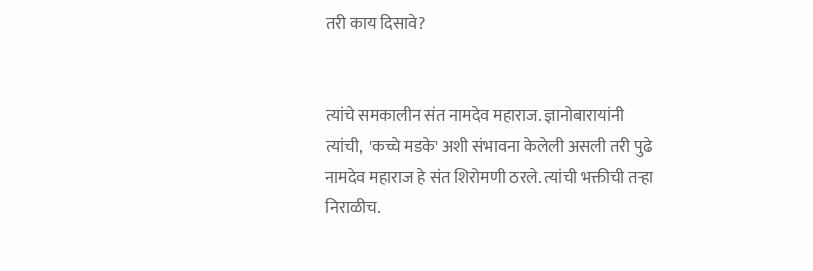तरी काय दिसावे?


त्यांचे समकालीन संत नामदेव महाराज. ज्ञानोबारायांनी त्यांची,  'कच्चे मडके' अशी संभावना केलेली असली तरी पुढे नामदेव महाराज हे संत शिरोमणी ठरले. त्यांची भक्तीची तऱ्हा निराळीच.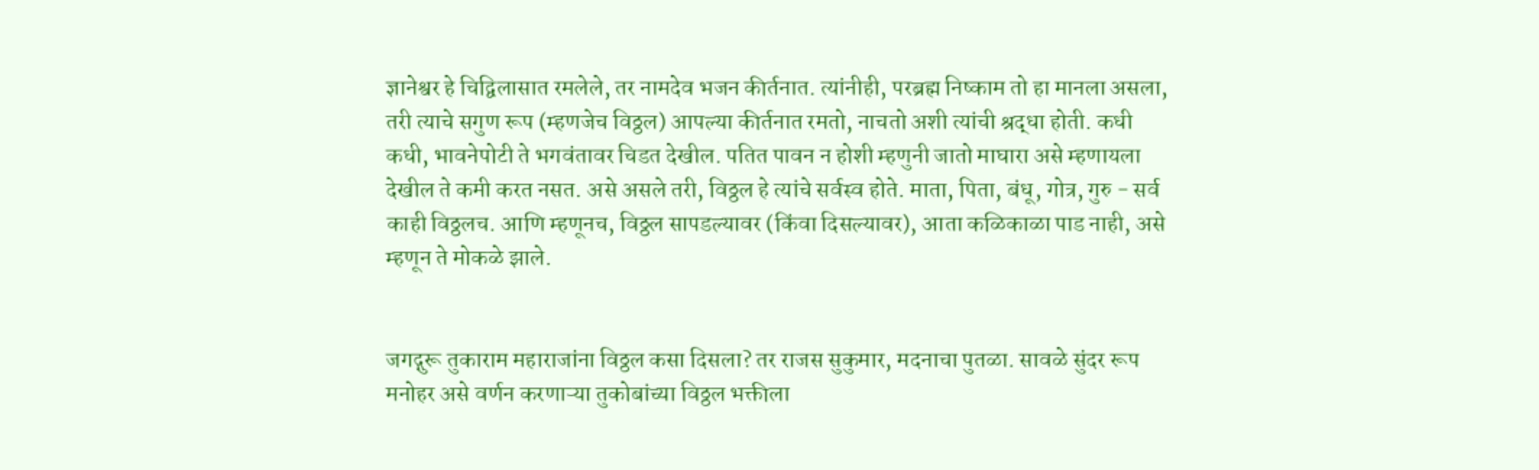ज्ञानेश्वर हे चिद्विलासात रमलेले, तर नामदेव भजन कीर्तनात. त्यांनीही, परब्रह्म निष्काम तो हा मानला असला, तरी त्याचे सगुण रूप (म्हणजेच विठ्ठल) आपल्या कीर्तनात रमतो, नाचतो अशी त्यांची श्रद्धा होती. कधी कधी, भावनेपोटी ते भगवंतावर चिडत देखील. पतित पावन न होशी म्हणुनी जातो माघारा असे म्हणायला देखील ते कमी करत नसत. असे असले तरी, विठ्ठल हे त्यांचे सर्वस्व होते. माता, पिता, बंधू, गोत्र, गुरु - सर्व काही विठ्ठलच. आणि म्हणूनच, विठ्ठल सापडल्यावर (किंवा दिसल्यावर), आता कळिकाळा पाड नाही, असे म्हणून ते मोकळे झाले.


जगद्गुरू तुकाराम महाराजांना विठ्ठल कसा दिसला? तर राजस सुकुमार, मदनाचा पुतळा. सावळे सुंदर रूप मनोहर असे वर्णन करणाऱ्या तुकोबांच्या विठ्ठल भक्तीला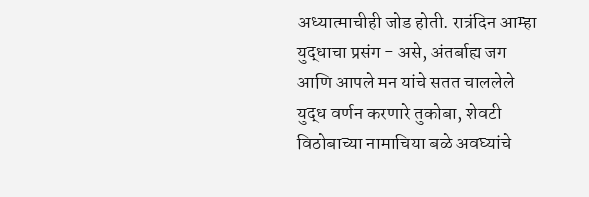अध्यात्माचीही जोड होती. रात्रंदिन आम्हा युद्धाचा प्रसंग - असे, अंतर्बाह्य जग आणि आपले मन यांचे सतत चाललेले युद्ध वर्णन करणारे तुकोबा, शेवटी विठोबाच्या नामाचिया बळे अवघ्यांचे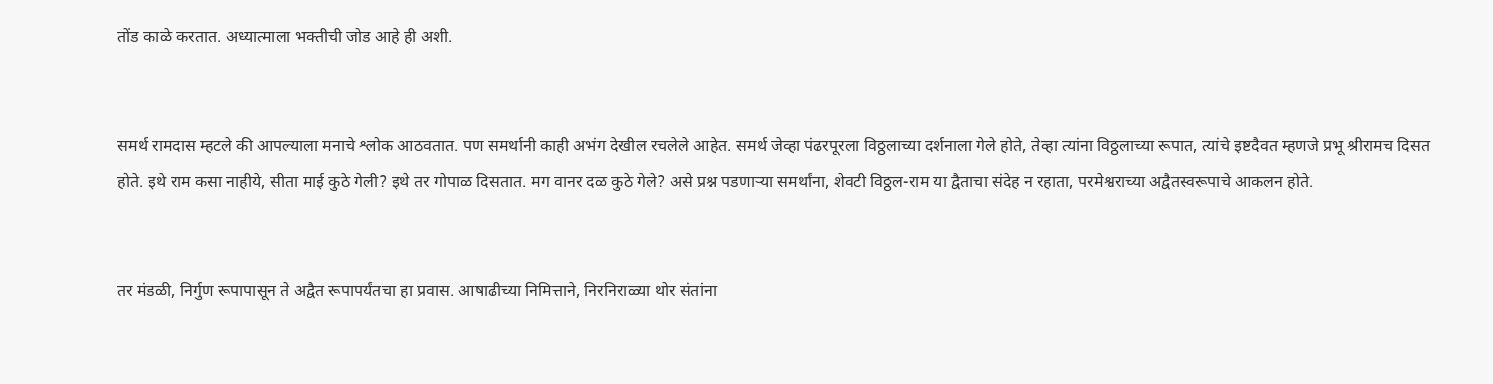तोंड काळे करतात. अध्यात्माला भक्तीची जोड आहे ही अशी.


समर्थ रामदास म्हटले की आपल्याला मनाचे श्लोक आठवतात. पण समर्थानी काही अभंग देखील रचलेले आहेत. समर्थ जेव्हा पंढरपूरला विठ्ठलाच्या दर्शनाला गेले होते, तेव्हा त्यांना विठ्ठलाच्या रूपात, त्यांचे इष्टदैवत म्हणजे प्रभू श्रीरामच दिसत होते. इथे राम कसा नाहीये, सीता माई कुठे गेली? इथे तर गोपाळ दिसतात. मग वानर दळ कुठे गेले? असे प्रश्न पडणाऱ्या समर्थांना, शेवटी विठ्ठल-राम या द्वैताचा संदेह न रहाता, परमेश्वराच्या अद्वैतस्वरूपाचे आकलन होते.


तर मंडळी, निर्गुण रूपापासून ते अद्वैत रूपापर्यंतचा हा प्रवास. आषाढीच्या निमित्ताने, निरनिराळ्या थोर संतांना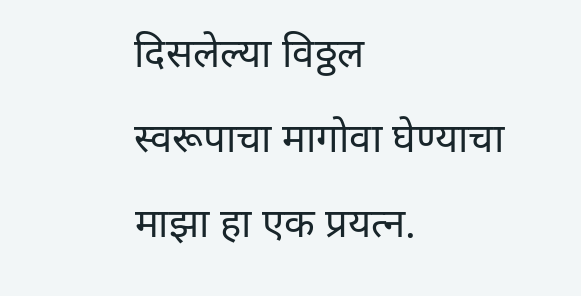दिसलेल्या विठ्ठल स्वरूपाचा मागोवा घेण्याचा माझा हा एक प्रयत्न.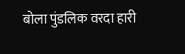बोला पुंडलिक वरदा हारी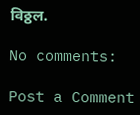विठ्ठल.

No comments:

Post a Comment